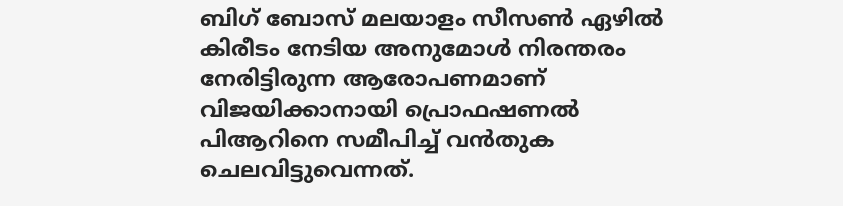ബിഗ് ബോസ് മലയാളം സീസൺ ഏഴിൽ കിരീടം നേടിയ അനുമോൾ നിരന്തരം നേരിട്ടിരുന്ന ആരോപണമാണ് വിജയിക്കാനായി പ്രൊഫഷണൽ പിആറിനെ സമീപിച്ച് വൻതുക ചെലവിട്ടുവെന്നത്.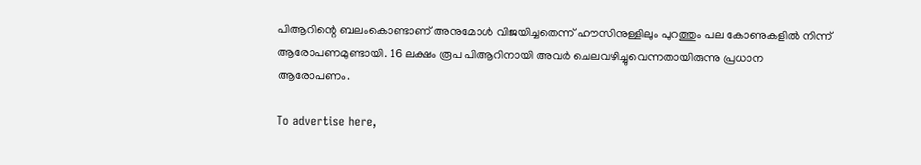പിആറിന്റെ ബലംകൊണ്ടാണ് അനുമോൾ വിജയിച്ചതെന്ന് ഹൗസിനുള്ളിലും പുറത്തും പല കോണുകളിൽ നിന്ന് ആരോപണമുണ്ടായി. 16 ലക്ഷം രൂപ പിആറിനായി അവർ ചെലവഴിച്ചുവെന്നതായിരുന്നു പ്രധാന ആരോപണം.

To advertise here,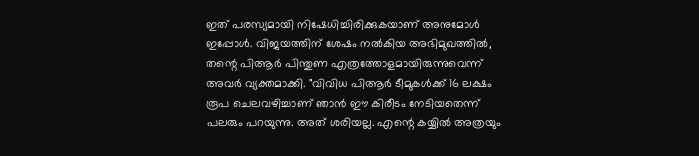ഇത് പരസ്യമായി നിഷേധിച്ചിരിക്കുകയാണ് അനുമോൾ ഇപ്പോൾ. വിജയത്തിന് ശേഷം നൽകിയ അഭിമുഖത്തിൽ, തന്റെ പിആർ പിന്തുണ എത്രത്തോളമായിരുന്നുവെന്ന് അവർ വ്യക്തമാക്കി. "വിവിധ പിആർ ടീമുകൾക്ക് 16 ലക്ഷം രൂപ ചെലവഴിച്ചാണ് ഞാൻ ഈ കിരീടം നേടിയതെന്ന് പലരും പറയുന്നു. അത് ശരിയല്ല. എന്റെ കയ്യിൽ അത്രയും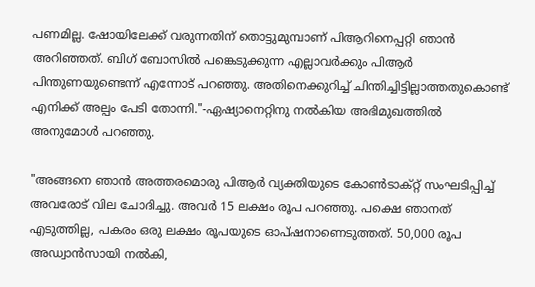പണമില്ല. ഷോയിലേക്ക് വരുന്നതിന് തൊട്ടുമുമ്പാണ് പിആറിനെപ്പറ്റി ഞാൻ അറിഞ്ഞത്. ബിഗ് ബോസിൽ പങ്കെടുക്കുന്ന എല്ലാവർക്കും പിആർ പിന്തുണയുണ്ടെന്ന് എന്നോട് പറഞ്ഞു. അതിനെക്കുറിച്ച് ചിന്തിച്ചിട്ടില്ലാത്തതുകൊണ്ട് എനിക്ക് അല്പം പേടി തോന്നി."-ഏഷ്യാനെറ്റിനു നൽകിയ അഭിമുഖത്തിൽ അനുമോൾ പറഞ്ഞു.

"അങ്ങനെ ഞാൻ അത്തരമൊരു പിആർ വ്യക്തിയുടെ കോൺടാക്റ്റ് സംഘടിപ്പിച്ച് അവരോട് വില ചോദിച്ചു. അവർ 15 ലക്ഷം രൂപ പറഞ്ഞു. പക്ഷെ ഞാനത് എടുത്തില്ല, പകരം ഒരു ലക്ഷം രൂപയുടെ ഓപ്ഷനാണെടുത്തത്. 50,000 രൂപ അഡ്വാൻസായി നൽകി,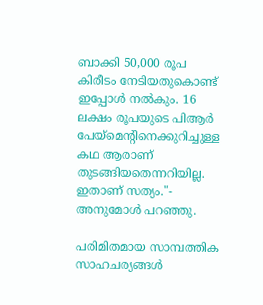ബാക്കി 50,000 രൂപ കിരീടം നേടിയതുകൊണ്ട് ഇപ്പോൾ നൽകും. 16 ലക്ഷം രൂപയുടെ പിആർ പേയ്‌മെന്റിനെക്കുറിച്ചുള്ള കഥ ആരാണ് തുടങ്ങിയതെന്നറിയില്ല. ഇതാണ് സത്യം."- അനുമോൾ പറഞ്ഞു.

പരിമിതമായ സാമ്പത്തിക സാഹചര്യങ്ങൾ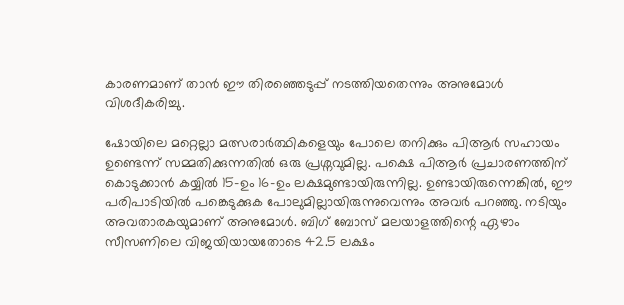കാരണമാണ് താൻ ഈ തിരഞ്ഞെടുപ്പ് നടത്തിയതെന്നും അനുമോൾ വിശദീകരിച്ചു.

ഷോയിലെ മറ്റെല്ലാ മത്സരാർത്ഥികളെയും പോലെ തനിക്കും പിആർ സഹായം ഉണ്ടെന്ന് സമ്മതിക്കുന്നതിൽ ഒരു പ്രശ്നവുമില്ല. പക്ഷെ പിആർ പ്രചാരണത്തിന് കൊടുക്കാൻ കയ്യിൽ 15-ഉം 16-ഉം ലക്ഷമുണ്ടായിരുന്നില്ല. ഉണ്ടായിരുന്നെങ്കിൽ, ഈ പരിപാടിയിൽ പങ്കെടുക്കുക പോലുമില്ലായിരുന്നുവെന്നും അവർ പറഞ്ഞു. നടിയും അവതാരകയുമാണ് അനുമോൾ. ബിഗ് ബോസ് മലയാളത്തിന്റെ ഏഴാം സീസണിലെ വിജയിയായതോടെ 42.5 ലക്ഷം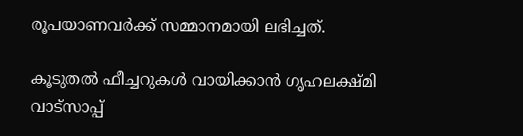രൂപയാണവർക്ക് സമ്മാനമായി ലഭിച്ചത്.

കൂടുതല്‍ ഫീച്ചറുകള്‍ വായിക്കാന്‍ ഗൃഹലക്ഷ്മി വാട്സാപ്പ്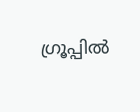ഗ്രൂപ്പില്‍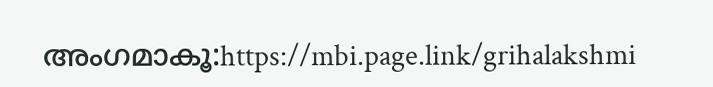അംഗമാകൂ:https://mbi.page.link/grihalakshmi